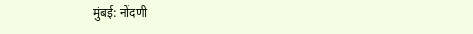मुंबई: नोंदणी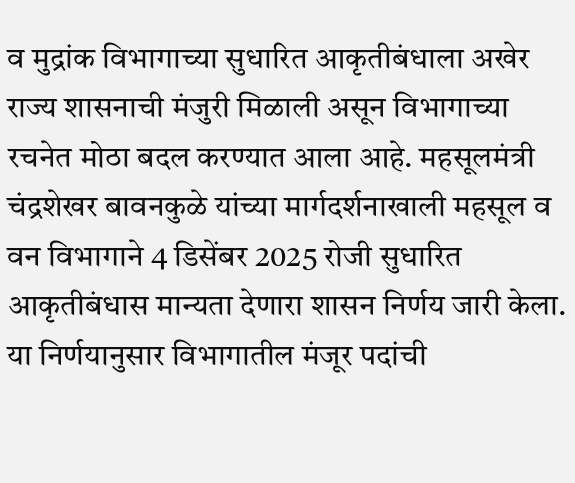व मुद्रांक विभागाच्या सुधारित आकृतीबंधाला अखेर राज्य शासनाची मंजुरी मिळाली असून विभागाच्या रचनेत मोठा बदल करण्यात आला आहे. महसूलमंत्री चंद्रशेखर बावनकुळे यांच्या मार्गदर्शनाखाली महसूल व वन विभागाने 4 डिसेंबर 2025 रोजी सुधारित आकृतीबंधास मान्यता देणारा शासन निर्णय जारी केला. या निर्णयानुसार विभागातील मंजूर पदांची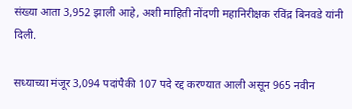संख्या आता 3,952 झाली आहे, अशी माहिती नोंदणी महानिरीक्षक रविंद्र बिनवडे यांनी दिली.

सध्याच्या मंजूर 3,094 पदांपैकी 107 पदे रद्द करण्यात आली असून 965 नवीन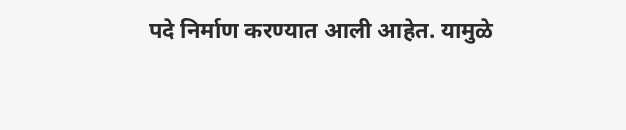पदे निर्माण करण्यात आली आहेत. यामुळे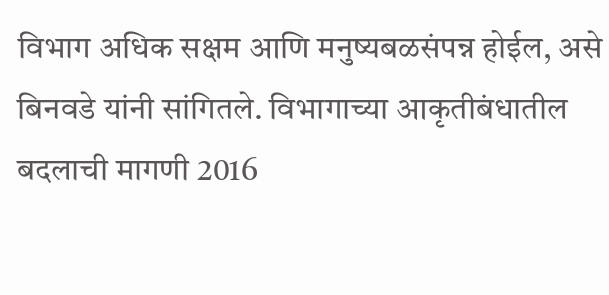विभाग अधिक सक्षम आणि मनुष्यबळसंपन्न होईल, असे बिनवडे यांनी सांगितले. विभागाच्या आकृतीबंधातील बदलाची मागणी 2016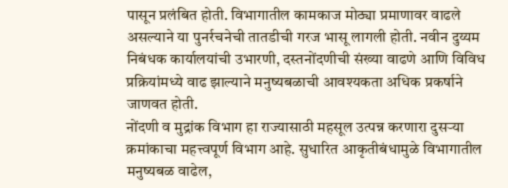पासून प्रलंबित होती. विभागातील कामकाज मोठ्या प्रमाणावर वाढले असल्याने या पुनर्रचनेची तातडीची गरज भासू लागली होती. नवीन दुय्यम निबंधक कार्यालयांची उभारणी, दस्तनोंदणीची संख्या वाढणे आणि विविध प्रक्रियांमध्ये वाढ झाल्याने मनुष्यबळाची आवश्यकता अधिक प्रकर्षाने जाणवत होती.
नोंदणी व मुद्रांक विभाग हा राज्यासाठी महसूल उत्पन्न करणारा दुसऱ्या क्रमांकाचा महत्त्वपूर्ण विभाग आहे. सुधारित आकृतीबंधामुळे विभागातील मनुष्यबळ वाढेल,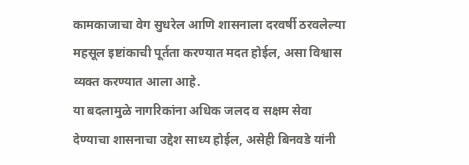कामकाजाचा वेग सुधरेल आणि शासनाला दरवर्षी ठरवलेल्या महसूल इष्टांकाची पूर्तता करण्यात मदत होईल, असा विश्वास व्यक्त करण्यात आला आहे.
या बदलामुळे नागरिकांना अधिक जलद व सक्षम सेवा देण्याचा शासनाचा उद्देश साध्य होईल, असेही बिनवडे यांनी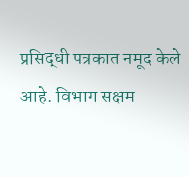प्रसिद्धी पत्रकात नमूद केले आहे. विभाग सक्षम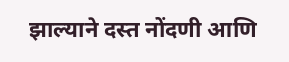झाल्याने दस्त नोंदणी आणि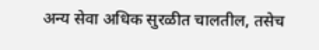अन्य सेवा अधिक सुरळीत चालतील, तसेच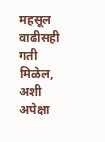महसूल वाढीसही गती मिळेल, अशी अपेक्षा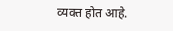व्यक्त होत आहे.